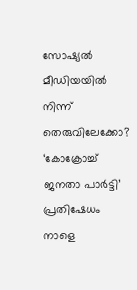സോഷ്യൽ മീഡിയയിൽ നിന്ന് തെരുവിലേക്കോ? ‘കോക്രോച്ച് ജനതാ പാർട്ടി’ പ്രതിഷേധം നാളെ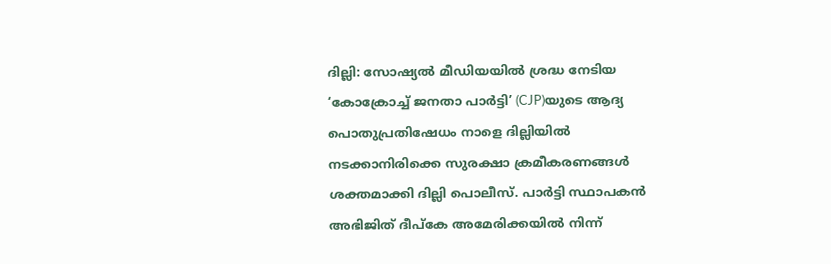ദില്ലി: സോഷ്യൽ മീഡിയയിൽ ശ്രദ്ധ നേടിയ ‘കോക്രോച്ച് ജനതാ പാർട്ടി’ (CJP)യുടെ ആദ്യ പൊതുപ്രതിഷേധം നാളെ ദില്ലിയിൽ നടക്കാനിരിക്കെ സുരക്ഷാ ക്രമീകരണങ്ങൾ ശക്തമാക്കി ദില്ലി പൊലീസ്. പാർട്ടി സ്ഥാപകൻ അഭിജിത് ദീപ്കേ അമേരിക്കയിൽ നിന്ന്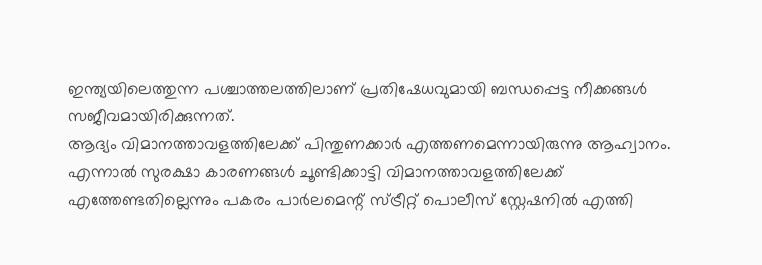ഇന്ത്യയിലെത്തുന്ന പശ്ചാത്തലത്തിലാണ് പ്രതിഷേധവുമായി ബന്ധപ്പെട്ട നീക്കങ്ങൾ സജീവമായിരിക്കുന്നത്.
ആദ്യം വിമാനത്താവളത്തിലേക്ക് പിന്തുണക്കാർ എത്തണമെന്നായിരുന്നു ആഹ്വാനം. എന്നാൽ സുരക്ഷാ കാരണങ്ങൾ ചൂണ്ടിക്കാട്ടി വിമാനത്താവളത്തിലേക്ക് എത്തേണ്ടതില്ലെന്നും പകരം പാർലമെന്റ് സ്ട്രീറ്റ് പൊലീസ് സ്റ്റേഷനിൽ എത്തി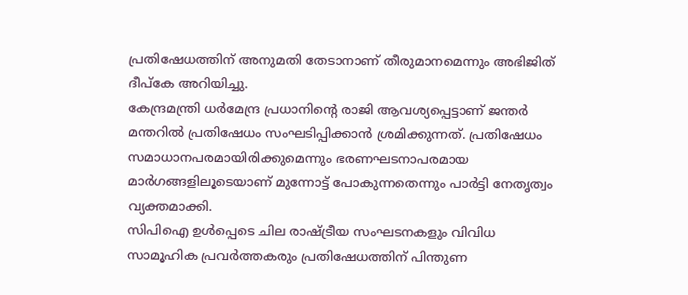പ്രതിഷേധത്തിന് അനുമതി തേടാനാണ് തീരുമാനമെന്നും അഭിജിത് ദീപ്കേ അറിയിച്ചു.
കേന്ദ്രമന്ത്രി ധർമേന്ദ്ര പ്രധാനിന്റെ രാജി ആവശ്യപ്പെട്ടാണ് ജന്തർ മന്തറിൽ പ്രതിഷേധം സംഘടിപ്പിക്കാൻ ശ്രമിക്കുന്നത്. പ്രതിഷേധം സമാധാനപരമായിരിക്കുമെന്നും ഭരണഘടനാപരമായ മാർഗങ്ങളിലൂടെയാണ് മുന്നോട്ട് പോകുന്നതെന്നും പാർട്ടി നേതൃത്വം വ്യക്തമാക്കി.
സിപിഐ ഉൾപ്പെടെ ചില രാഷ്ട്രീയ സംഘടനകളും വിവിധ സാമൂഹിക പ്രവർത്തകരും പ്രതിഷേധത്തിന് പിന്തുണ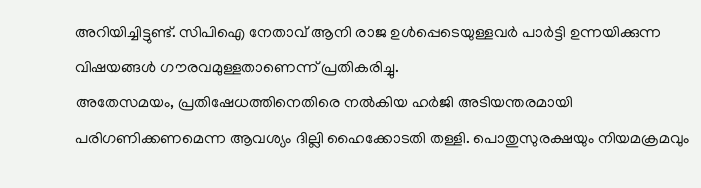അറിയിച്ചിട്ടുണ്ട്. സിപിഐ നേതാവ് ആനി രാജ ഉൾപ്പെടെയുള്ളവർ പാർട്ടി ഉന്നയിക്കുന്ന വിഷയങ്ങൾ ഗൗരവമുള്ളതാണെന്ന് പ്രതികരിച്ചു.
അതേസമയം, പ്രതിഷേധത്തിനെതിരെ നൽകിയ ഹർജി അടിയന്തരമായി പരിഗണിക്കണമെന്ന ആവശ്യം ദില്ലി ഹൈക്കോടതി തള്ളി. പൊതുസുരക്ഷയും നിയമക്രമവും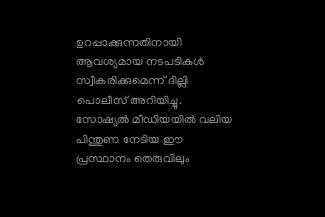ഉറപ്പാക്കുന്നതിനായി ആവശ്യമായ നടപടികൾ സ്വീകരിക്കുമെന്ന് ദില്ലി പൊലീസ് അറിയിച്ചു.
സോഷ്യൽ മീഡിയയിൽ വലിയ പിന്തുണ നേടിയ ഈ പ്രസ്ഥാനം തെരുവിലും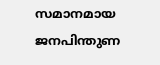സമാനമായ ജനപിന്തുണ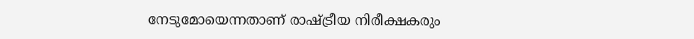നേടുമോയെന്നതാണ് രാഷ്ട്രീയ നിരീക്ഷകരും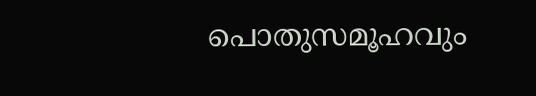പൊതുസമൂഹവും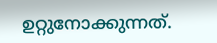ഉറ്റുനോക്കുന്നത്.